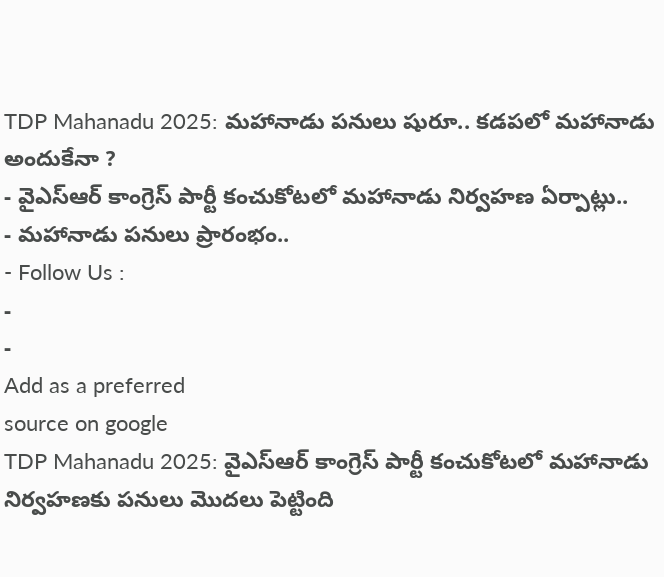TDP Mahanadu 2025: మహానాడు పనులు షురూ.. కడపలో మహానాడు అందుకేనా ?
- వైఎస్ఆర్ కాంగ్రెస్ పార్టీ కంచుకోటలో మహానాడు నిర్వహణ ఏర్పాట్లు..
- మహానాడు పనులు ప్రారంభం..
- Follow Us :
-
-
Add as a preferred
source on google
TDP Mahanadu 2025: వైఎస్ఆర్ కాంగ్రెస్ పార్టీ కంచుకోటలో మహానాడు నిర్వహణకు పనులు మొదలు పెట్టింది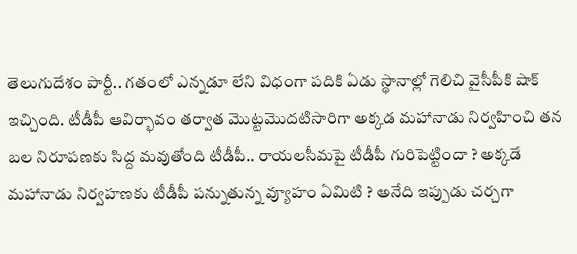తెలుగుదేశం పార్టీ.. గతంలో ఎన్నడూ లేని విధంగా పదికి ఏడు స్థానాల్లో గెలిచి వైసీపీకి షాక్ ఇచ్చింది. టీడీపీ ఆవిర్భావం తర్వాత మొట్టమొదటిసారిగా అక్కడ మహానాడు నిర్వహించి తన బల నిరూపణకు సిద్ద మవుతోంది టీడీపీ.. రాయలసీమపై టీడీపీ గురిపెట్టిందా ? అక్కడే మహానాడు నిర్వహణకు టీడీపీ పన్నుతున్న వ్యూహం ఏమిటి ? అనేది ఇప్పుడు చర్చగా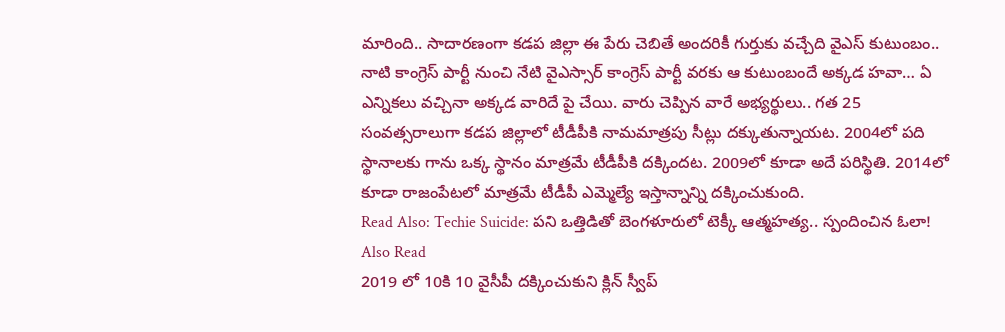మారింది.. సాదారణంగా కడప జిల్లా ఈ పేరు చెబితే అందరికీ గుర్తుకు వచ్చేది వైఎస్ కుటుంబం.. నాటి కాంగ్రెస్ పార్టీ నుంచి నేటి వైఎస్సార్ కాంగ్రెస్ పార్టీ వరకు ఆ కుటుంబందే అక్కడ హవా… ఏ ఎన్నికలు వచ్చినా అక్కడ వారిదే పై చేయి. వారు చెప్పిన వారే అభ్యర్థులు.. గత 25 సంవత్సరాలుగా కడప జిల్లాలో టీడీపీకి నామమాత్రపు సీట్లు దక్కుతున్నాయట. 2004లో పది స్థానాలకు గాను ఒక్క స్థానం మాత్రమే టీడీపీకి దక్కిందట. 2009లో కూడా అదే పరిస్థితి. 2014లో కూడా రాజంపేటలో మాత్రమే టీడీపీ ఎమ్మెల్యే ఇస్తాన్నాన్ని దక్కించుకుంది.
Read Also: Techie Suicide: పని ఒత్తిడితో బెంగళూరులో టెక్కీ ఆత్మహత్య.. స్పందించిన ఓలా!
Also Read
2019 లో 10కి 10 వైసీపీ దక్కించుకుని క్లిన్ స్వీప్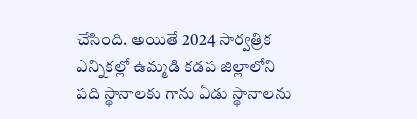చేసింది. అయితే 2024 సార్వత్రిక ఎన్నికల్లో ఉమ్మడి కడప జిల్లాలోని పది స్థానాలకు గాను ఏడు స్థానాలను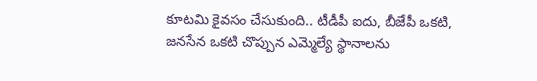కూటమి కైవసం చేసుకుంది.. టీడీపీ ఐదు, బీజేపీ ఒకటి, జనసేన ఒకటి చొప్పున ఎమ్మెల్యే స్థానాలను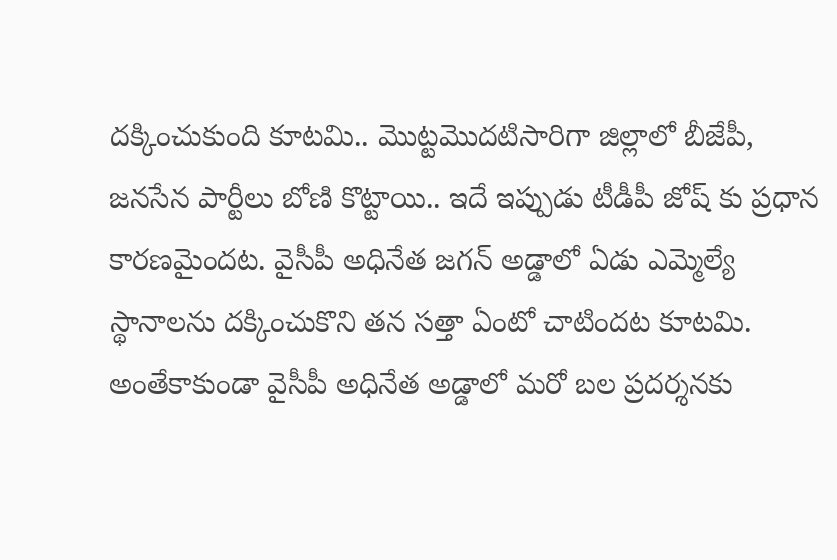దక్కించుకుంది కూటమి.. మొట్టమొదటిసారిగా జిల్లాలో బీజేపీ, జనసేన పార్టీలు బోణి కొట్టాయి.. ఇదే ఇప్పుడు టీడీపీ జోష్ కు ప్రధాన కారణమైందట. వైసీపీ అధినేత జగన్ అడ్డాలో ఏడు ఎమ్మెల్యే స్థానాలను దక్కించుకొని తన సత్తా ఏంటో చాటిందట కూటమి. అంతేకాకుండా వైసీపీ అధినేత అడ్డాలో మరో బల ప్రదర్శనకు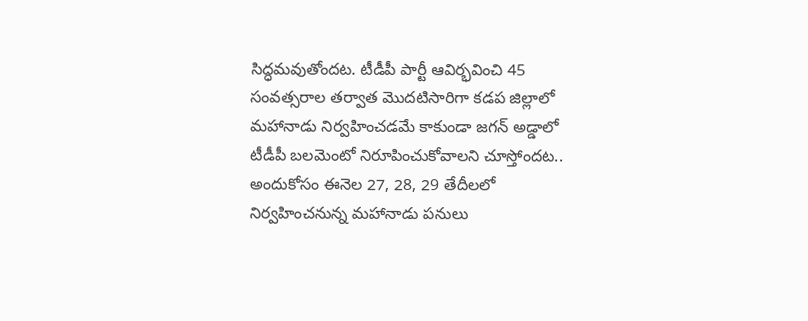సిద్ధమవుతోందట. టీడీపీ పార్టీ ఆవిర్భవించి 45 సంవత్సరాల తర్వాత మొదటిసారిగా కడప జిల్లాలో మహానాడు నిర్వహించడమే కాకుండా జగన్ అడ్డాలో టీడీపీ బలమెంటో నిరూపించుకోవాలని చూస్తోందట.. అందుకోసం ఈనెల 27, 28, 29 తేదీలలో నిర్వహించనున్న మహానాడు పనులు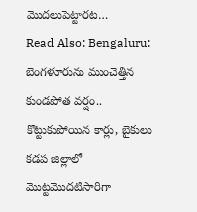మొదలుపెట్టారట…
Read Also: Bengaluru: బెంగళూరును ముంచెత్తిన కుండపోత వర్షం.. కొట్టుకుపోయిన కార్లు, బైకులు
కడప జిల్లాలో మొట్టమొదటిసారిగా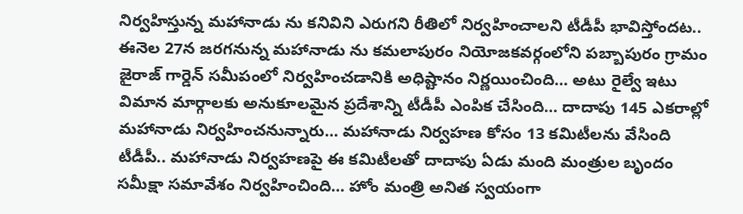నిర్వహిస్తున్న మహానాడు ను కనివిని ఎరుగని రీతిలో నిర్వహించాలని టీడీపీ భావిస్తోందట.. ఈనెల 27న జరగనున్న మహానాడు ను కమలాపురం నియోజకవర్గంలోని పబ్బాపురం గ్రామం జైరాజ్ గార్డెన్ సమీపంలో నిర్వహించడానికి అధిష్టానం నిర్ణయించింది… అటు రైల్వే ఇటు విమాన మార్గాలకు అనుకూలమైన ప్రదేశాన్ని టీడీపీ ఎంపిక చేసింది… దాదాపు 145 ఎకరాల్లో మహానాడు నిర్వహించనున్నారు… మహానాడు నిర్వహణ కోసం 13 కమిటీలను వేసింది టీడీపీ.. మహానాడు నిర్వహణపై ఈ కమిటీలతో దాదాపు ఏడు మంది మంత్రుల బృందం సమీక్షా సమావేశం నిర్వహించింది… హోం మంత్రి అనిత స్వయంగా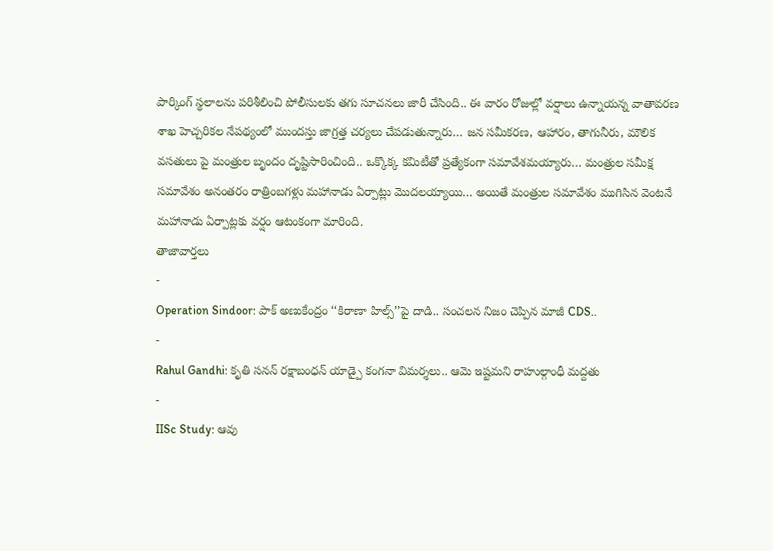పార్కింగ్ స్థలాలను పరిశీలించి పోలీసులకు తగు సూచనలు జారీ చేసింది.. ఈ వారం రోజుల్లో వర్షాలు ఉన్నాయన్న వాతావరణ శాఖ హెచ్చరికల నేపథ్యంలో ముందస్తు జాగ్రత్త చర్యలు చేపడుతున్నారు… జన సమీకరణ, ఆహారం, తాగునీరు, మౌలిక వసతులు పై మంత్రుల బృందం దృష్టిసారించింది.. ఒక్కొక్క కమిటీతో ప్రత్యేకంగా సమావేశమయ్యారు… మంత్రుల సమీక్ష సమావేశం అనంతరం రాత్రింబగళ్లు మహానాడు ఏర్పాట్లు మొదలయ్యాయి… అయితే మంత్రుల సమావేశం ముగిసిన వెంటనే మహానాడు ఏర్పాట్లకు వర్షం ఆటంకంగా మారింది.
తాజావార్తలు
-
Operation Sindoor: పాక్ అణుకేంద్రం ‘‘కిరాణా హిల్స్’’పై దాడి.. సంచలన నిజం చెప్పిన మాజీ CDS..
-
Rahul Gandhi: కృతి సనన్ రక్షాబంధన్ యాడ్పై కంగనా విమర్శలు.. ఆమె ఇష్టమని రాహుల్గాంధీ మద్దతు
-
IISc Study: ఆవు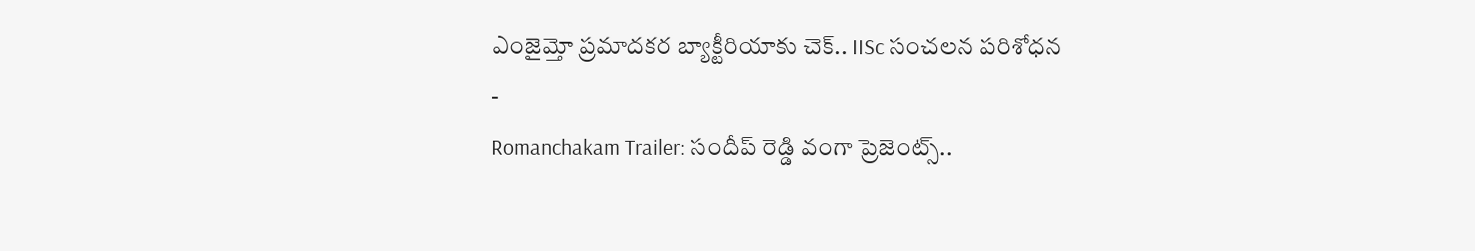ఎంజైమ్తో ప్రమాదకర బ్యాక్టీరియాకు చెక్.. IISc సంచలన పరిశోధన
-
Romanchakam Trailer: సందీప్ రెడ్డి వంగా ప్రెజెంట్స్..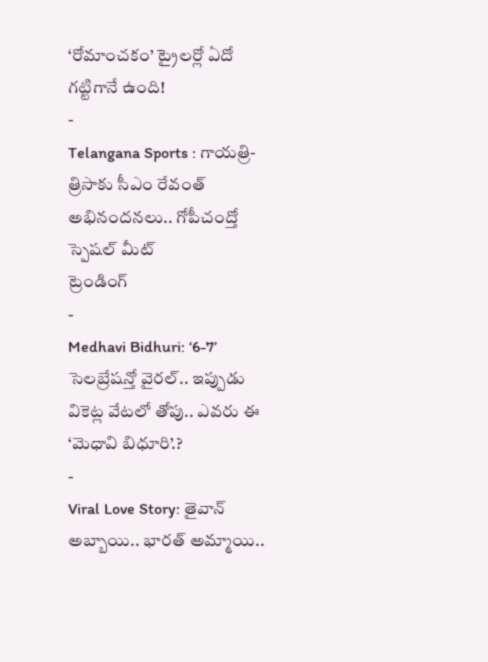‘రోమాంచకం’ ట్రైలర్లో ఏదో గట్టిగానే ఉంది!
-
Telangana Sports : గాయత్రి-త్రిసాకు సీఎం రేవంత్ అభినందనలు.. గోపీచంద్తో స్పెషల్ మీట్
ట్రెండింగ్
-
Medhavi Bidhuri: ‘6-7’ సెలబ్రేషన్తో వైరల్.. ఇప్పుడు వికెట్ల వేటలో తోపు.. ఎవరు ఈ ‘మెధావి బిధూరి’.?
-
Viral Love Story: తైవాన్ అబ్బాయి.. భారత్ అమ్మాయి..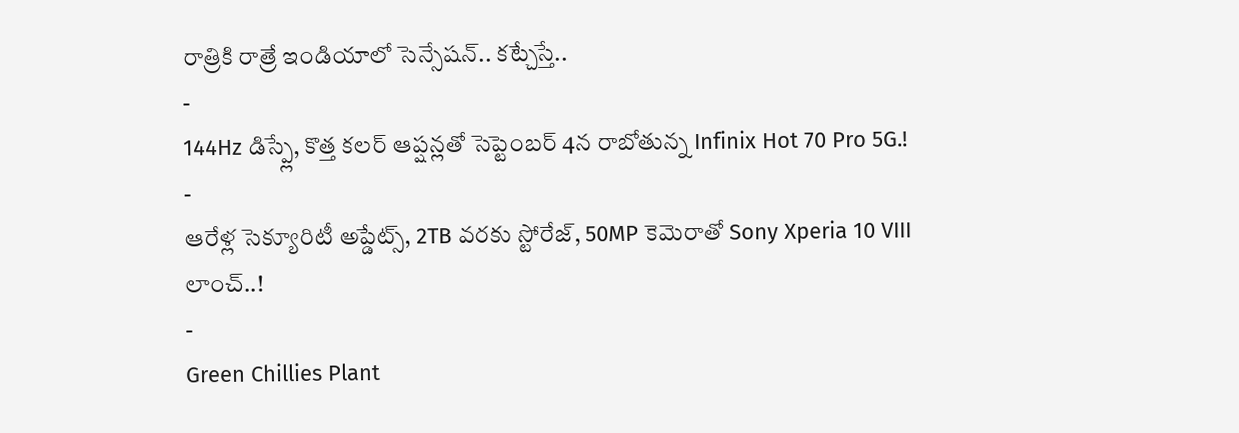రాత్రికి రాత్రే ఇండియాలో సెన్సేషన్.. కట్చేస్తే..
-
144Hz డిస్ప్లే, కొత్త కలర్ ఆప్షన్లతో సెప్టెంబర్ 4న రాబోతున్న Infinix Hot 70 Pro 5G.!
-
ఆరేళ్ల సెక్యూరిటీ అప్డేట్స్, 2TB వరకు స్టోరేజ్, 50MP కెమెరాతో Sony Xperia 10 VIII లాంచ్..!
-
Green Chillies Plant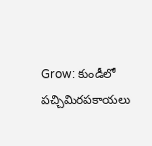Grow: కుండీలో పచ్చిమిరపకాయలు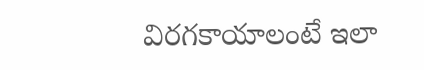విరగకాయాలంటే ఇలా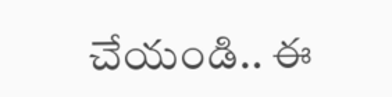చేయండి.. ఈ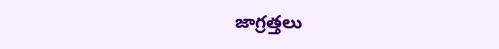జాగ్రత్తలు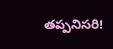తప్పనిసరి!